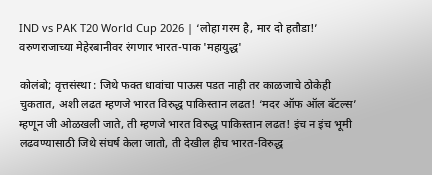IND vs PAK T20 World Cup 2026 | ‘लोहा गरम है, मार दो हतौडा!’ वरुणराजाच्या मेहेरबानीवर रंगणार भारत-पाक 'महायुद्ध'

कोलंबो; वृत्तसंस्था : जिथे फक्त धावांचा पाऊस पडत नाही तर काळजाचे ठोकेही चुकतात, अशी लढत म्हणजे भारत विरुद्ध पाकिस्तान लढत! ‘मदर ऑफ ऑल बॅटल्स’ म्हणून जी ओळखली जाते, ती म्हणजे भारत विरुद्ध पाकिस्तान लढत! इंच न इंच भूमी लढवण्यासाठी जिथे संघर्ष केला जातो, ती देखील हीच भारत-विरुद्ध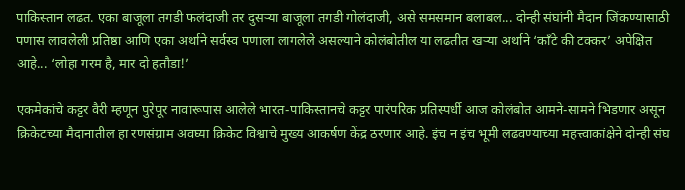पाकिस्तान लढत. एका बाजूला तगडी फलंदाजी तर दुसर्‍या बाजूला तगडी गोलंदाजी, असे समसमान बलाबल... दोन्ही संघांनी मैदान जिंकण्यासाठी पणास लावलेली प्रतिष्ठा आणि एका अर्थाने सर्वस्व पणाला लागलेले असल्याने कोलंबोतील या लढतीत खर्‍या अर्थाने ‘काँटे की टक्कर’ अपेक्षित आहे... ‘लोहा गरम है, मार दो हतौडा!’

एकमेकांचे कट्टर वैरी म्हणून पुरेपूर नावारूपास आलेले भारत-पाकिस्तानचे कट्टर पारंपरिक प्रतिस्पर्धी आज कोलंबोत आमने-सामने भिडणार असून क्रिकेटच्या मैदानातील हा रणसंग्राम अवघ्या क्रिकेट विश्वाचे मुख्य आकर्षण केंद्र ठरणार आहे. इंच न इंच भूमी लढवण्याच्या महत्त्वाकांक्षेने दोन्ही संघ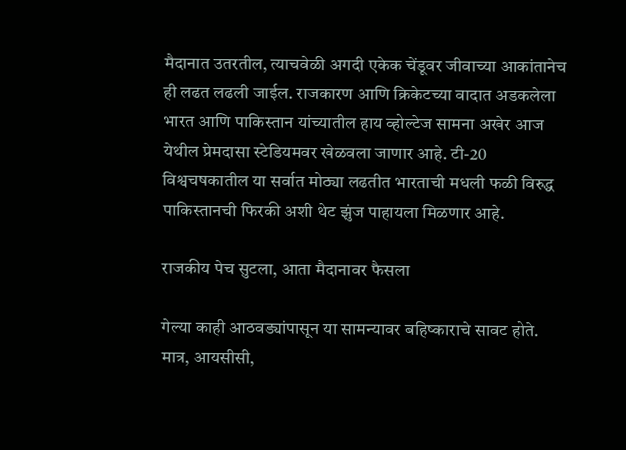मैदानात उतरतील, त्याचवेळी अगदी एकेक चेंडूवर जीवाच्या आकांतानेच ही लढत लढली जाईल. राजकारण आणि क्रिकेटच्या वादात अडकलेला भारत आणि पाकिस्तान यांच्यातील हाय व्होल्टेज सामना अखेर आज येथील प्रेमदासा स्टेडियमवर खेळवला जाणार आहे. टी-20 विश्वचषकातील या सर्वात मोठ्या लढतीत भारताची मधली फळी विरुद्ध पाकिस्तानची फिरकी अशी थेट झुंज पाहायला मिळणार आहे.

राजकीय पेच सुटला, आता मैदानावर फैसला

गेल्या काही आठवड्यांपासून या सामन्यावर बहिष्काराचे सावट होते. मात्र, आयसीसी,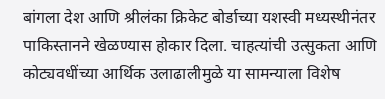बांगला देश आणि श्रीलंका क्रिकेट बोर्डाच्या यशस्वी मध्यस्थीनंतर पाकिस्तानने खेळण्यास होकार दिला. चाहत्यांची उत्सुकता आणि कोट्यवधींच्या आर्थिक उलाढालीमुळे या सामन्याला विशेष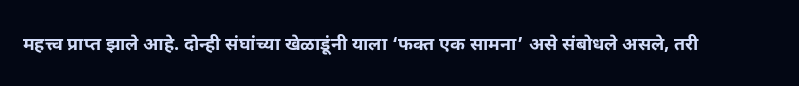महत्त्व प्राप्त झाले आहे. दोन्ही संघांच्या खेळाडूंनी याला ‘फक्त एक सामना’ असे संबोधले असले, तरी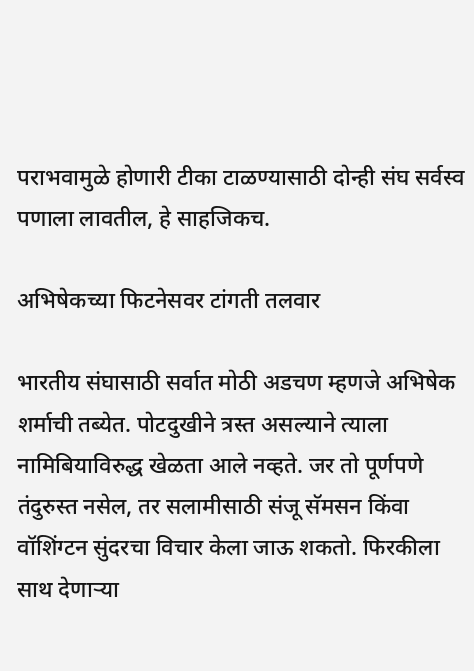पराभवामुळे होणारी टीका टाळण्यासाठी दोन्ही संघ सर्वस्व पणाला लावतील, हे साहजिकच.

अभिषेकच्या फिटनेसवर टांगती तलवार

भारतीय संघासाठी सर्वात मोठी अडचण म्हणजे अभिषेक शर्माची तब्येत. पोटदुखीने त्रस्त असल्याने त्याला नामिबियाविरुद्ध खेळता आले नव्हते. जर तो पूर्णपणे तंदुरुस्त नसेल, तर सलामीसाठी संजू सॅमसन किंवा वॉशिंग्टन सुंदरचा विचार केला जाऊ शकतो. फिरकीला साथ देणार्‍या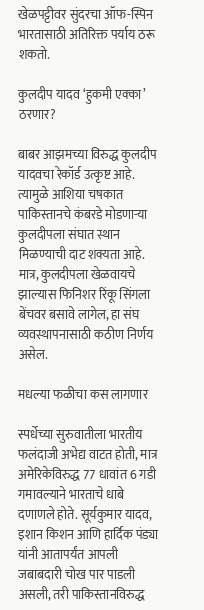खेळपट्टीवर सुंदरचा ऑफ-स्पिन भारतासाठी अतिरिक्त पर्याय ठरू शकतो.

कुलदीप यादव ‘हुकमी एक्का’ ठरणार?

बाबर आझमच्या विरुद्ध कुलदीप यादवचा रेकॉर्ड उत्कृष्ट आहे. त्यामुळे आशिया चषकात पाकिस्तानचे कंबरडे मोडणार्‍या कुलदीपला संघात स्थान मिळण्याची दाट शक्यता आहे. मात्र, कुलदीपला खेळवायचे झाल्यास फिनिशर रिंकू सिंगला बेंचवर बसावे लागेल, हा संघ व्यवस्थापनासाठी कठीण निर्णय असेल.

मधल्या फळीचा कस लागणार

स्पर्धेच्या सुरुवातीला भारतीय फलंदाजी अभेद्य वाटत होती, मात्र अमेरिकेविरुद्ध 77 धावांत 6 गडी गमावल्याने भारताचे धाबे दणाणले होते. सूर्यकुमार यादव, इशान किशन आणि हार्दिक पंड्या यांनी आतापर्यंत आपली जबाबदारी चोख पार पाडली असली, तरी पाकिस्तानविरुद्ध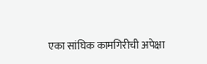एका सांघिक कामगिरीची अपेक्षा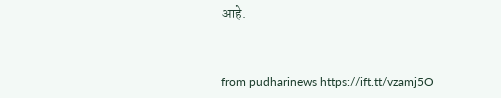आहे.



from pudharinews https://ift.tt/vzamj5O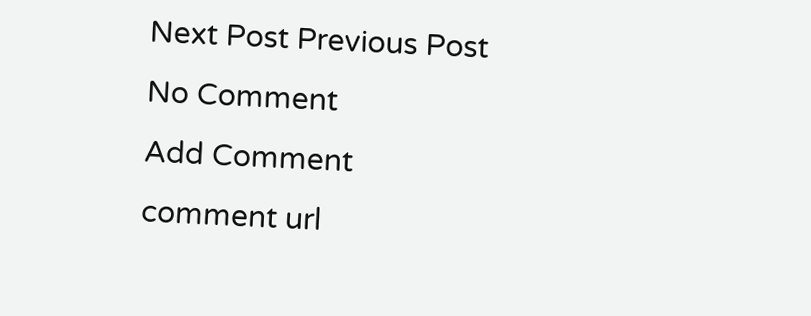Next Post Previous Post
No Comment
Add Comment
comment url